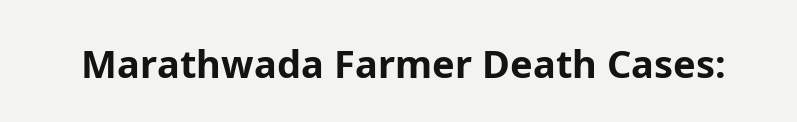Marathwada Farmer Death Cases: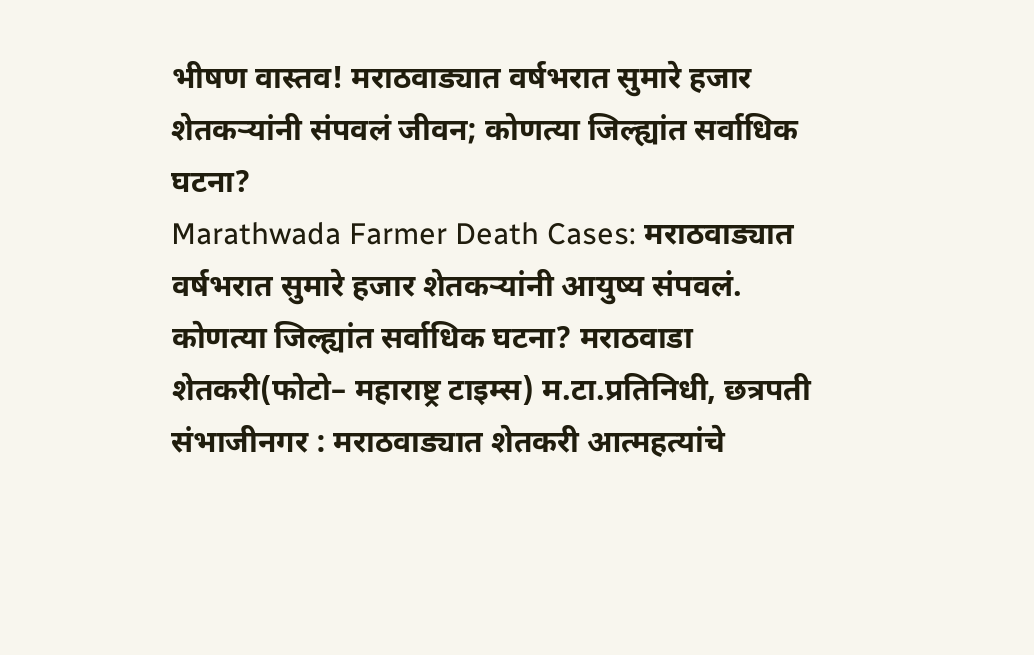भीषण वास्तव! मराठवाड्यात वर्षभरात सुमारे हजार शेतकऱ्यांनी संपवलं जीवन; कोणत्या जिल्ह्यांत सर्वाधिक घटना?
Marathwada Farmer Death Cases: मराठवाड्यात वर्षभरात सुमारे हजार शेतकऱ्यांनी आयुष्य संपवलं. कोणत्या जिल्ह्यांत सर्वाधिक घटना? मराठवाडा शेतकरी(फोटो– महाराष्ट्र टाइम्स) म.टा.प्रतिनिधी, छत्रपती संभाजीनगर : मराठवाड्यात शेतकरी आत्महत्यांचे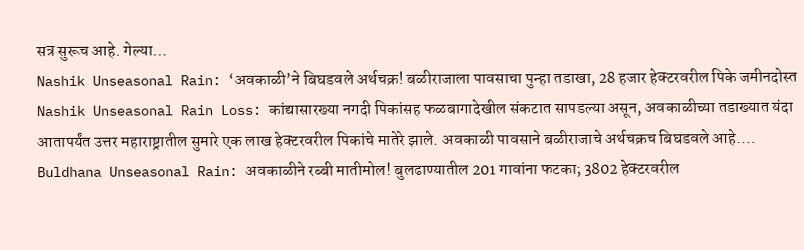सत्र सुरूच आहे. गेल्या…
Nashik Unseasonal Rain: ‘अवकाळी’ने बिघडवले अर्थचक्र! बळीराजाला पावसाचा पुन्हा तडाखा, 28 हजार हेक्टरवरील पिके जमीनदोस्त
Nashik Unseasonal Rain Loss: कांद्यासारख्या नगदी पिकांसह फळबागादेखील संकटात सापडल्या असून, अवकाळीच्या तडाख्यात यंदा आतापर्यंत उत्तर महाराष्ट्रातील सुमारे एक लाख हेक्टरवरील पिकांचे मातेरे झाले. अवकाळी पावसाने बळीराजाचे अर्थचक्रच बिघडवले आहे.…
Buldhana Unseasonal Rain: अवकाळीने रब्बी मातीमोल! बुलढाण्यातील 201 गावांना फटका; 3802 हेक्टरवरील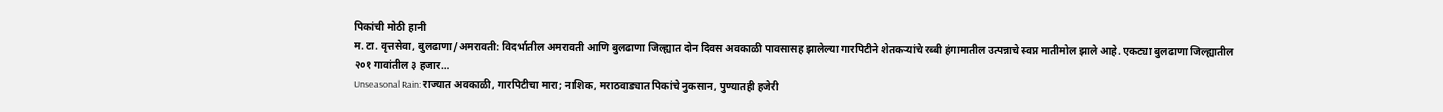पिकांची मोठी हानी
म. टा. वृत्तसेवा, बुलढाणा/अमरावती: विदर्भातील अमरावती आणि बुलढाणा जिल्ह्यात दोन दिवस अवकाळी पावसासह झालेल्या गारपिटीने शेतकऱ्यांचे रब्बी हंगामातील उत्पन्नाचे स्वप्न मातीमोल झाले आहे. एकट्या बुलढाणा जिल्ह्यातील २०१ गावांतील ३ हजार…
Unseasonal Rain: राज्यात अवकाळी, गारपिटीचा मारा; नाशिक, मराठवाड्यात पिकांचे नुकसान, पुण्यातही हजेरी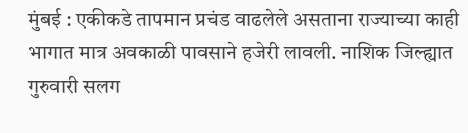मुंबई : एकीकडे तापमान प्रचंड वाढलेले असताना राज्याच्या काही भागात मात्र अवकाळी पावसाने हजेरी लावली. नाशिक जिल्ह्यात गुरुवारी सलग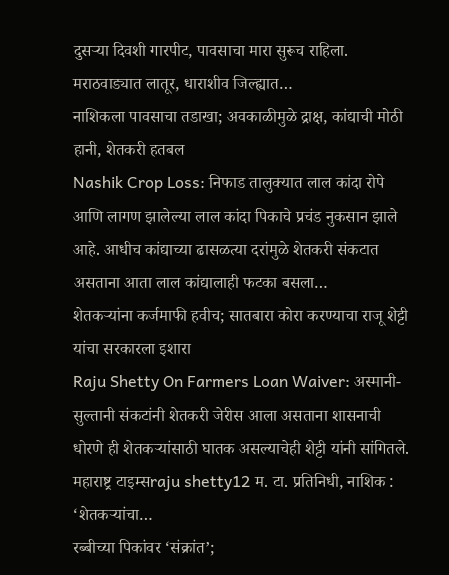दुसऱ्या दिवशी गारपीट, पावसाचा मारा सुरूच राहिला. मराठवाड्यात लातूर, धाराशीव जिल्ह्यात…
नाशिकला पावसाचा तडाखा; अवकाळीमुळे द्राक्ष, कांद्याची मोठी हानी, शेतकरी हतबल
Nashik Crop Loss: निफाड तालुक्यात लाल कांदा रोपे आणि लागण झालेल्या लाल कांदा पिकाचे प्रचंड नुकसान झाले आहे. आधीच कांद्याच्या ढासळत्या दरांमुळे शेतकरी संकटात असताना आता लाल कांद्यालाही फटका बसला…
शेतकऱ्यांना कर्जमाफी हवीच; सातबारा कोरा करण्याचा राजू शेट्टी यांचा सरकारला इशारा
Raju Shetty On Farmers Loan Waiver: अस्मानी-सुल्तानी संकटांनी शेतकरी जेरीस आला असताना शासनाची धोरणे ही शेतकऱ्यांसाठी घातक असल्याचेही शेट्टी यांनी सांगितले. महाराष्ट्र टाइम्सraju shetty12 म. टा. प्रतिनिधी, नाशिक : ‘शेतकऱ्यांचा…
रब्बीच्या पिकांवर ‘संक्रांत’;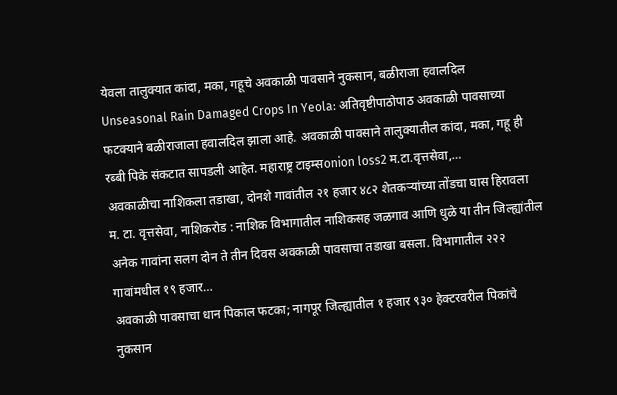येवला तालुक्यात कांदा, मका, गहूचे अवकाळी पावसाने नुकसान, बळीराजा हवालदिल
Unseasonal Rain Damaged Crops In Yeola: अतिवृष्टीपाठोपाठ अवकाळी पावसाच्या फटक्याने बळीराजाला हवालदिल झाला आहे. अवकाळी पावसाने तालुक्यातील कांदा, मका, गहू ही रब्बी पिके संकटात सापडली आहेत. महाराष्ट्र टाइम्सonion loss2 म.टा.वृत्तसेवा,…
अवकाळीचा नाशिकला तडाखा, दोनशे गावांतील २१ हजार ४८२ शेतकऱ्यांच्या तोंडचा घास हिरावला
म. टा. वृत्तसेवा, नाशिकरोड : नाशिक विभागातील नाशिकसह जळगाव आणि धुळे या तीन जिल्ह्यांतील अनेक गावांना सलग दोन ते तीन दिवस अवकाळी पावसाचा तडाखा बसला. विभागातील २२२ गावांमधील १९ हजार…
अवकाळी पावसाचा धान पिकाल फटका; नागपूर जिल्ह्यातील १ हजार ९३० हेक्टरवरील पिकांचे नुकसान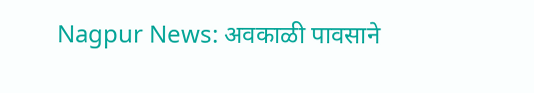Nagpur News: अवकाळी पावसाने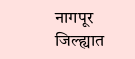नागपूर जिल्ह्यात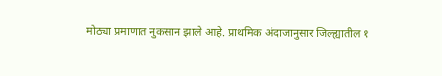मोठ्या प्रमाणात नुकसान झाले आहे. प्राथमिक अंदाजानुसार जिल्ह्यातील १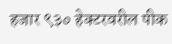हजार ९३० हेक्टरवरील पीक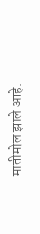मातीमोल झाले आहे.